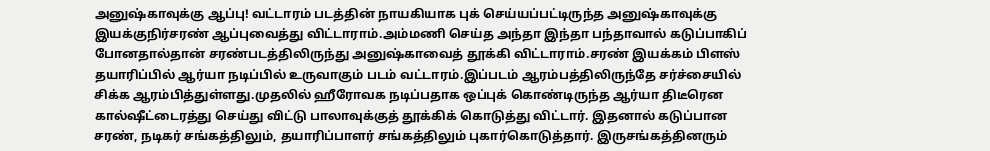அனுஷ்காவுக்கு ஆப்பு! வட்டாரம் படத்தின் நாயகியாக புக் செய்யப்பட்டிருந்த அனுஷ்காவுக்கு இயக்குநிர்சரண் ஆப்புவைத்து விட்டாராம்.அம்மணி செய்த அந்தா இந்தா பந்தாவால் கடுப்பாகிப் போனதால்தான் சரண்படத்திலிருந்து அனுஷ்காவைத் தூக்கி விட்டாராம்.சரண் இயக்கம் பிளஸ் தயாரிப்பில் ஆர்யா நடிப்பில் உருவாகும் படம் வட்டாரம்.இப்படம் ஆரம்பத்திலிருந்தே சர்ச்சையில் சிக்க ஆரம்பித்துள்ளது.முதலில் ஹீரோவக நடிப்பதாக ஒப்புக் கொண்டிருந்த ஆர்யா திடீரென கால்ஷீட்டைரத்து செய்து விட்டு பாலாவுக்குத் தூக்கிக் கொடுத்து விட்டார். இதனால் கடுப்பான சரண், நடிகர் சங்கத்திலும், தயாரிப்பாளர் சங்கத்திலும் புகார்கொடுத்தார். இருசங்கத்தினரும்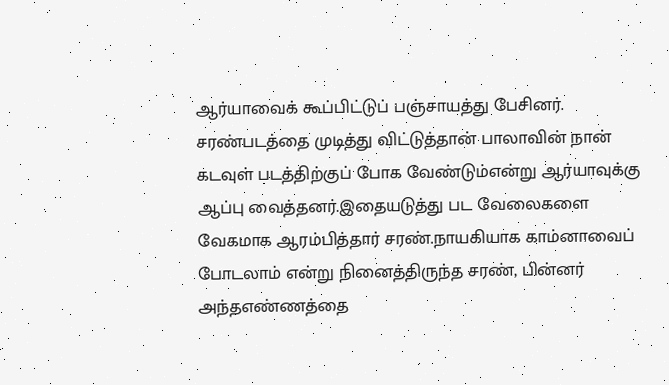ஆர்யாவைக் கூப்பிட்டுப் பஞ்சாயத்து பேசினர். சரண்படத்தை முடித்து விட்டுத்தான் பாலாவின் நான் கடவுள் படத்திற்குப் போக வேண்டும்என்று ஆர்யாவுக்கு ஆப்பு வைத்தனர்.இதையடுத்து பட வேலைகளை வேகமாக ஆரம்பித்தார் சரண்.நாயகியாக காம்னாவைப் போடலாம் என்று நினைத்திருந்த சரண், பின்னர் அந்தஎண்ணத்தை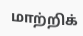மாற்றிக்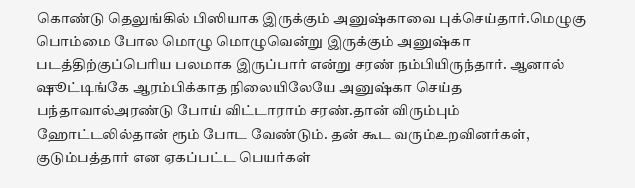கொண்டு தெலுங்கில் பிஸியாக இருக்கும் அனுஷ்காவை புக்செய்தார்.மெழுகு பொம்மை போல மொழு மொழுவென்று இருக்கும் அனுஷ்கா படத்திற்குப்பெரிய பலமாக இருப்பார் என்று சரண் நம்பியிருந்தார். ஆனால் ஷூட்டிங்கே ஆரம்பிக்காத நிலையிலேயே அனுஷ்கா செய்த பந்தாவால்அரண்டு போய் விட்டாராம் சரண்.தான் விரும்பும் ஹோட்டலில்தான் ரூம் போட வேண்டும். தன் கூட வரும்உறவினர்கள், குடும்பத்தார் என ஏகப்பட்ட பெயர்கள்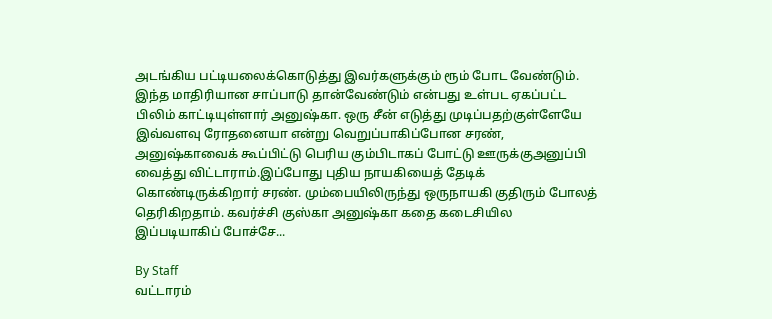அடங்கிய பட்டியலைக்கொடுத்து இவர்களுக்கும் ரூம் போட வேண்டும். இந்த மாதிரியான சாப்பாடு தான்வேண்டும் என்பது உள்பட ஏகப்பட்ட பிலிம் காட்டியுள்ளார் அனுஷ்கா. ஒரு சீன் எடுத்து முடிப்பதற்குள்ளேயே இவ்வளவு ரோதனையா என்று வெறுப்பாகிப்போன சரண், அனுஷ்காவைக் கூப்பிட்டு பெரிய கும்பிடாகப் போட்டு ஊருக்குஅனுப்பி வைத்து விட்டாராம்.இப்போது புதிய நாயகியைத் தேடிக் கொண்டிருக்கிறார் சரண். மும்பையிலிருந்து ஒருநாயகி குதிரும் போலத் தெரிகிறதாம். கவர்ச்சி குஸ்கா அனுஷ்கா கதை கடைசியில இப்படியாகிப் போச்சே...

By Staff
வட்டாரம்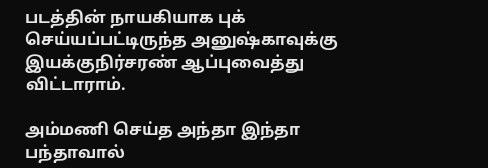படத்தின் நாயகியாக புக் செய்யப்பட்டிருந்த அனுஷ்காவுக்கு இயக்குநிர்சரண் ஆப்புவைத்து விட்டாராம்.

அம்மணி செய்த அந்தா இந்தா பந்தாவால்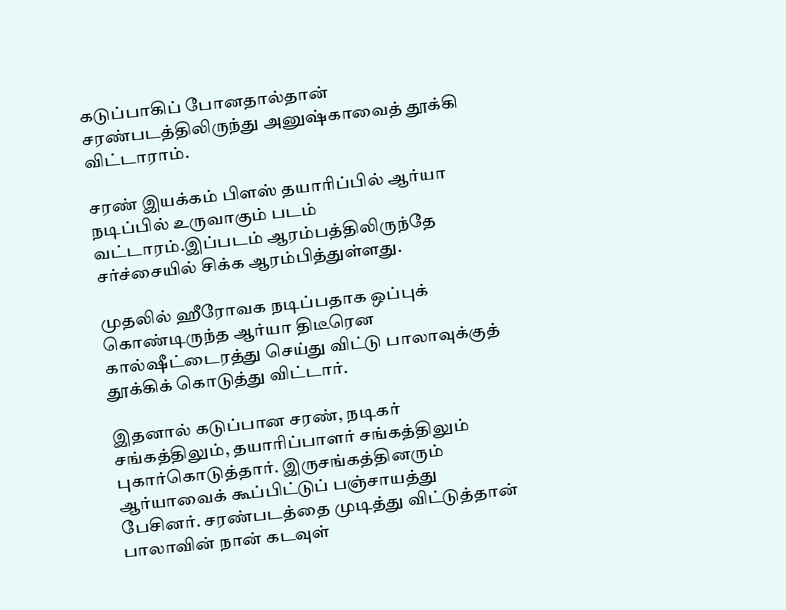கடுப்பாகிப் போனதால்தான் சரண்படத்திலிருந்து அனுஷ்காவைத் தூக்கி விட்டாராம்.

சரண் இயக்கம் பிளஸ் தயாரிப்பில் ஆர்யா நடிப்பில் உருவாகும் படம் வட்டாரம்.இப்படம் ஆரம்பத்திலிருந்தே சர்ச்சையில் சிக்க ஆரம்பித்துள்ளது.

முதலில் ஹீரோவக நடிப்பதாக ஒப்புக் கொண்டிருந்த ஆர்யா திடீரென கால்ஷீட்டைரத்து செய்து விட்டு பாலாவுக்குத் தூக்கிக் கொடுத்து விட்டார்.

இதனால் கடுப்பான சரண், நடிகர் சங்கத்திலும், தயாரிப்பாளர் சங்கத்திலும் புகார்கொடுத்தார். இருசங்கத்தினரும் ஆர்யாவைக் கூப்பிட்டுப் பஞ்சாயத்து பேசினர். சரண்படத்தை முடித்து விட்டுத்தான் பாலாவின் நான் கடவுள்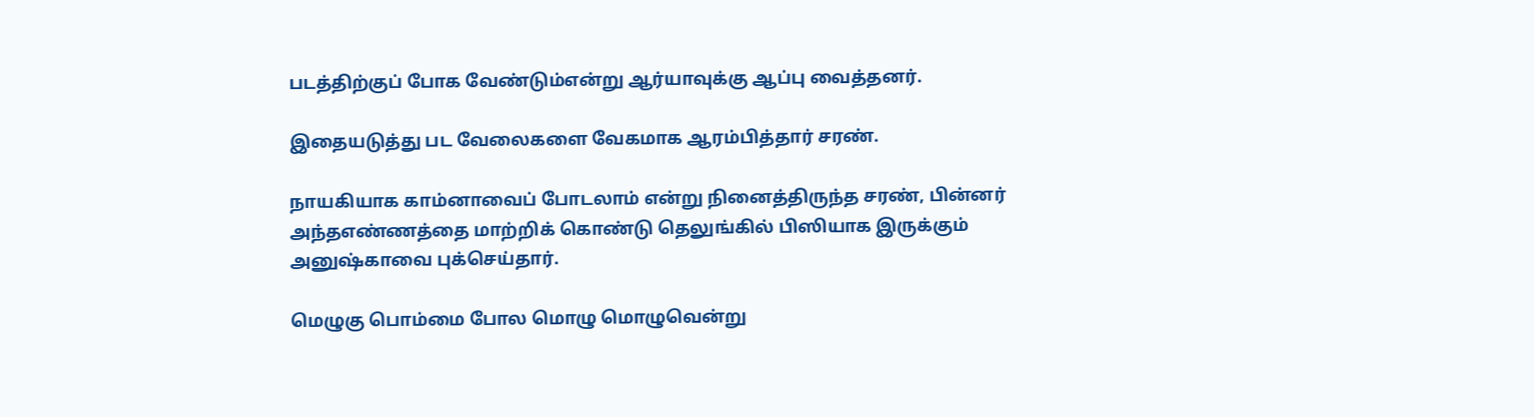படத்திற்குப் போக வேண்டும்என்று ஆர்யாவுக்கு ஆப்பு வைத்தனர்.

இதையடுத்து பட வேலைகளை வேகமாக ஆரம்பித்தார் சரண்.

நாயகியாக காம்னாவைப் போடலாம் என்று நினைத்திருந்த சரண், பின்னர் அந்தஎண்ணத்தை மாற்றிக் கொண்டு தெலுங்கில் பிஸியாக இருக்கும் அனுஷ்காவை புக்செய்தார்.

மெழுகு பொம்மை போல மொழு மொழுவென்று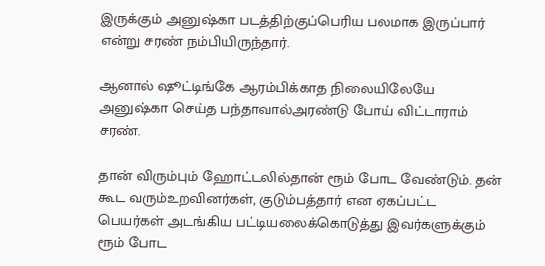இருக்கும் அனுஷ்கா படத்திற்குப்பெரிய பலமாக இருப்பார் என்று சரண் நம்பியிருந்தார்.

ஆனால் ஷூட்டிங்கே ஆரம்பிக்காத நிலையிலேயே அனுஷ்கா செய்த பந்தாவால்அரண்டு போய் விட்டாராம் சரண்.

தான் விரும்பும் ஹோட்டலில்தான் ரூம் போட வேண்டும். தன் கூட வரும்உறவினர்கள், குடும்பத்தார் என ஏகப்பட்ட பெயர்கள் அடங்கிய பட்டியலைக்கொடுத்து இவர்களுக்கும் ரூம் போட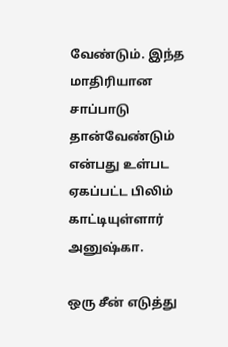வேண்டும். இந்த மாதிரியான சாப்பாடு தான்வேண்டும் என்பது உள்பட ஏகப்பட்ட பிலிம் காட்டியுள்ளார் அனுஷ்கா.

ஒரு சீன் எடுத்து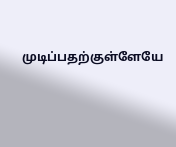முடிப்பதற்குள்ளேயே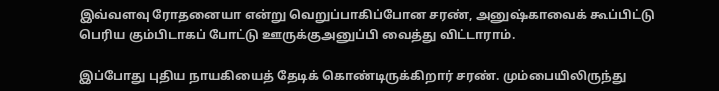இவ்வளவு ரோதனையா என்று வெறுப்பாகிப்போன சரண், அனுஷ்காவைக் கூப்பிட்டு பெரிய கும்பிடாகப் போட்டு ஊருக்குஅனுப்பி வைத்து விட்டாராம்.

இப்போது புதிய நாயகியைத் தேடிக் கொண்டிருக்கிறார் சரண். மும்பையிலிருந்து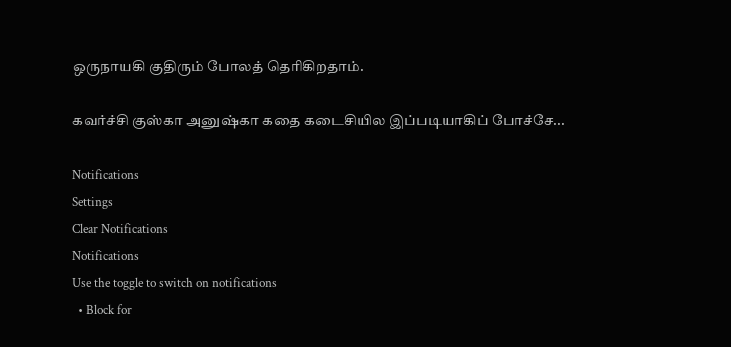ஒருநாயகி குதிரும் போலத் தெரிகிறதாம்.

கவர்ச்சி குஸ்கா அனுஷ்கா கதை கடைசியில இப்படியாகிப் போச்சே...

Notifications
Settings
Clear Notifications
Notifications
Use the toggle to switch on notifications
  • Block for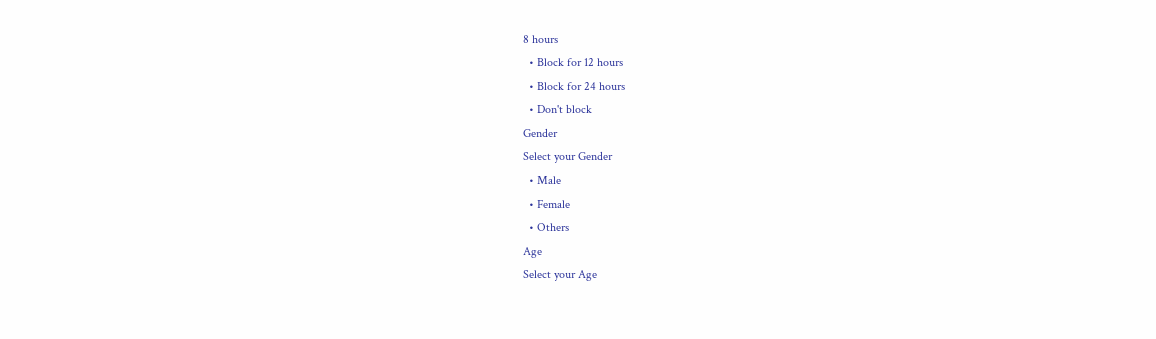8 hours
  • Block for 12 hours
  • Block for 24 hours
  • Don't block
Gender
Select your Gender
  • Male
  • Female
  • Others
Age
Select your Age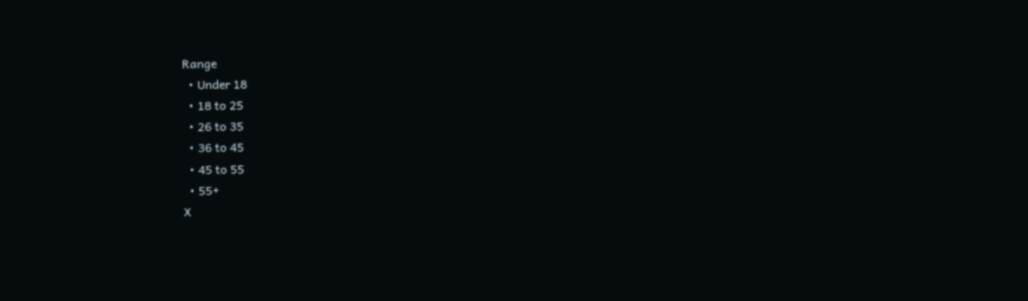Range
  • Under 18
  • 18 to 25
  • 26 to 35
  • 36 to 45
  • 45 to 55
  • 55+
X